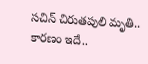సచిన్ చిరుతపులి మృతి.. కారణం ఇదే..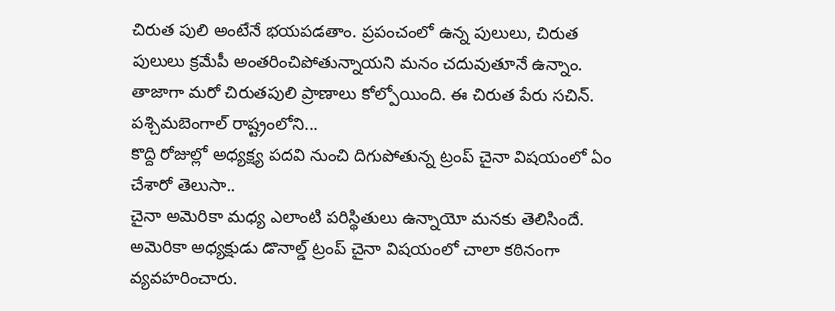చిరుత పులి అంటేనే భయపడతాం. ప్రపంచంలో ఉన్న పులులు, చిరుత పులులు క్రమేపీ అంతరించిపోతున్నాయని మనం చదువుతూనే ఉన్నాం. తాజాగా మరో చిరుతపులి ప్రాణాలు కోల్పోయింది. ఈ చిరుత పేరు సచిన్.
పశ్చిమబెంగాల్ రాష్ట్రంలోని...
కొద్ది రోజుల్లో అధ్యక్ష్య పదవి నుంచి దిగుపోతున్న ట్రంప్ చైనా విషయంలో ఏం చేశారో తెలుసా..
చైనా అమెరికా మధ్య ఎలాంటి పరిస్థితులు ఉన్నాయో మనకు తెలిసిందే. అమెరికా అధ్యక్షుడు డొనాల్డ్ ట్రంప్ చైనా విషయంలో చాలా కఠినంగా వ్యవహరించారు.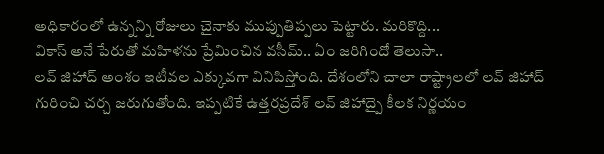అధికారంలో ఉన్నన్ని రోజులు చైనాకు ముప్పుతిప్పలు పెట్టారు. మరికొద్ది...
వికాస్ అనే పేరుతో మహిళను ప్రేమించిన వసీమ్.. ఏం జరిగిందో తెలుసా..
లవ్ జిహాద్ అంశం ఇటీవల ఎక్కువగా వినిపిస్తోంది. దేశంలోని చాలా రాష్ట్రాలలో లవ్ జిహాద్ గురించి చర్చ జరుగుతోంది. ఇప్పటికే ఉత్తరప్రదేశ్ లవ్ జిహాద్పై కీలక నిర్ణయం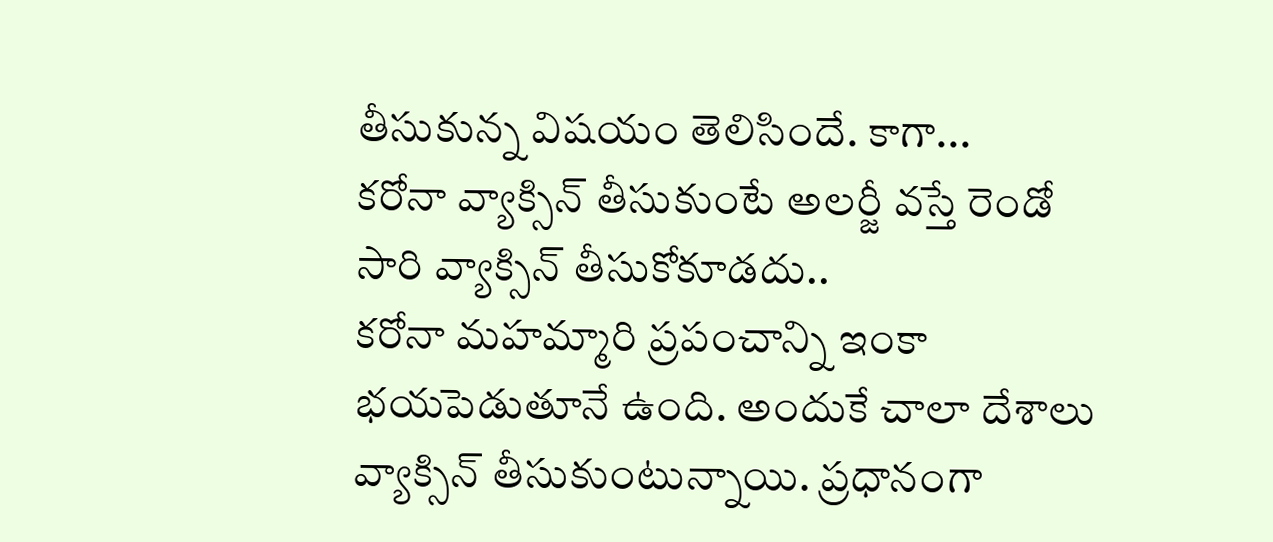తీసుకున్న విషయం తెలిసిందే. కాగా...
కరోనా వ్యాక్సిన్ తీసుకుంటే అలర్జీ వస్తే రెండో సారి వ్యాక్సిన్ తీసుకోకూడదు..
కరోనా మహమ్మారి ప్రపంచాన్ని ఇంకా భయపెడుతూనే ఉంది. అందుకే చాలా దేశాలు వ్యాక్సిన్ తీసుకుంటున్నాయి. ప్రధానంగా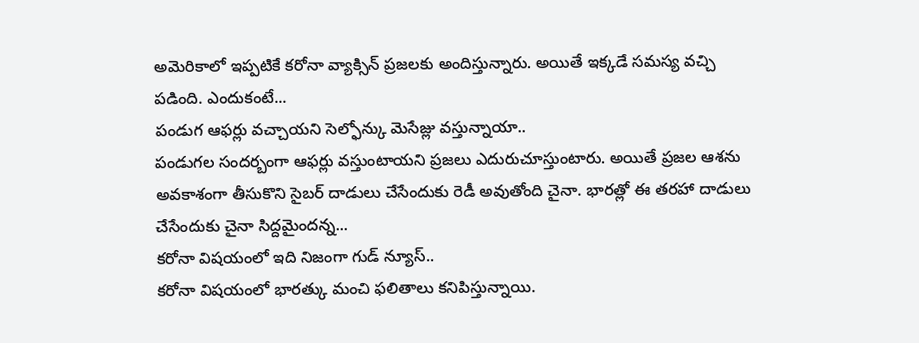అమెరికాలో ఇప్పటికే కరోనా వ్యాక్సిన్ ప్రజలకు అందిస్తున్నారు. అయితే ఇక్కడే సమస్య వచ్చి పడింది. ఎందుకంటే...
పండుగ ఆఫర్లు వచ్చాయని సెల్ఫోన్కు మెసేజ్లు వస్తున్నాయా..
పండుగల సందర్బంగా ఆఫర్లు వస్తుంటాయని ప్రజలు ఎదురుచూస్తుంటారు. అయితే ప్రజల ఆశను అవకాశంగా తీసుకొని సైబర్ దాడులు చేసేందుకు రెడీ అవుతోంది చైనా. భారత్లో ఈ తరహా దాడులు చేసేందుకు చైనా సిద్దమైందన్న...
కరోనా విషయంలో ఇది నిజంగా గుడ్ న్యూస్..
కరోనా విషయంలో భారత్కు మంచి ఫలితాలు కనిపిస్తున్నాయి.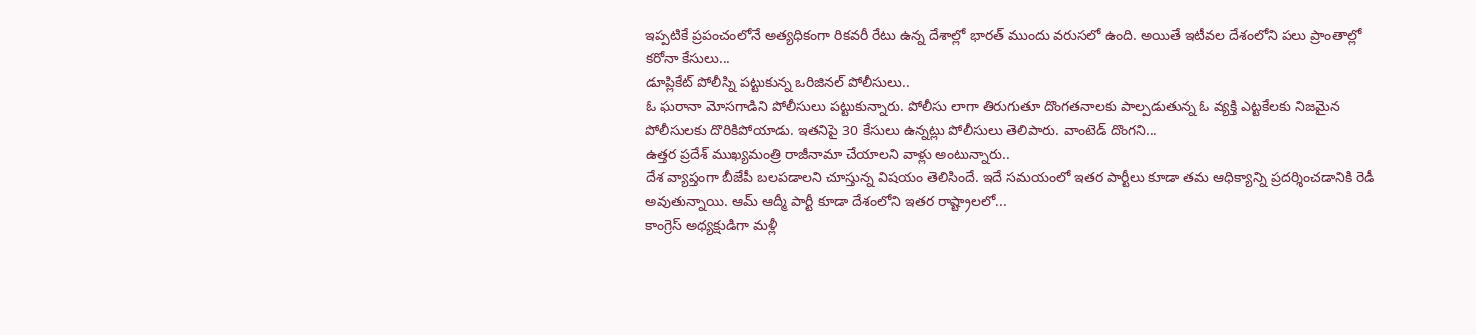ఇప్పటికే ప్రపంచంలోనే అత్యధికంగా రికవరీ రేటు ఉన్న దేశాల్లో భారత్ ముందు వరుసలో ఉంది. అయితే ఇటీవల దేశంలోని పలు ప్రాంతాల్లో కరోనా కేసులు...
డూప్లికేట్ పోలీస్ని పట్టుకున్న ఒరిజినల్ పోలీసులు..
ఓ ఘరానా మోసగాడిని పోలీసులు పట్టుకున్నారు. పోలీసు లాగా తిరుగుతూ దొంగతనాలకు పాల్పడుతున్న ఓ వ్యక్తి ఎట్టకేలకు నిజమైన పోలీసులకు దొరికిపోయాడు. ఇతనిపై 30 కేసులు ఉన్నట్లు పోలీసులు తెలిపారు. వాంటెడ్ దొంగని...
ఉత్తర ప్రదేశ్ ముఖ్యమంత్రి రాజీనామా చేయాలని వాళ్లు అంటున్నారు..
దేశ వ్యాప్తంగా బీజేపీ బలపడాలని చూస్తున్న విషయం తెలిసిందే. ఇదే సమయంలో ఇతర పార్టీలు కూడా తమ ఆధిక్యాన్ని ప్రదర్శించడానికి రెడీ అవుతున్నాయి. ఆమ్ ఆద్మీ పార్టీ కూడా దేశంలోని ఇతర రాష్ట్రాలలో...
కాంగ్రెస్ అధ్యక్షుడిగా మళ్లీ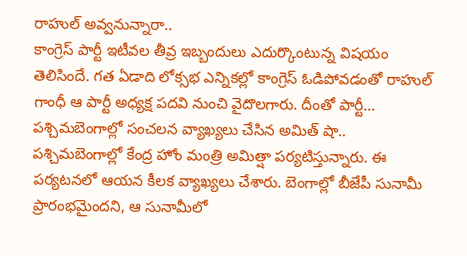రాహుల్ అవ్వనున్నారా..
కాంగ్రెస్ పార్టీ ఇటీవల తీవ్ర ఇబ్బందులు ఎదుర్కొంటున్న విషయం తెలిసిందే. గత ఏడాది లోక్సభ ఎన్నికల్లో కాంగ్రెస్ ఓడిపోవడంతో రాహుల్ గాంధీ ఆ పార్టీ అధ్యక్ష పదవి నుంచి వైదొలగారు. దీంతో పార్టీ...
పశ్చిమబెంగాల్లో సంచలన వ్యాఖ్యలు చేసిన అమిత్ షా..
పశ్చిమబెంగాల్లో కేంద్ర హోం మంత్రి అమిత్షా పర్యటిస్తున్నారు. ఈ పర్యటనలో ఆయన కీలక వ్యాఖ్యలు చేశారు. బెంగాల్లో బీజేపీ సునామీ ప్రారంభమైందని, ఆ సునామీలో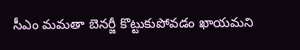సీఎం మమతా బెనర్జీ కొట్టుకుపోవడం ఖాయమని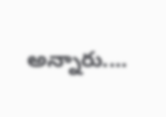అన్నారు....